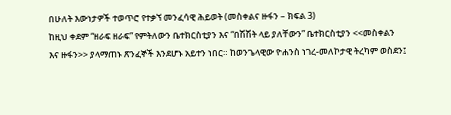በሁለት እውነታዎች ተወጥሮ የተቃኘ መንፈሳዊ ሕይወት (መስቀልና ዙፋን – ክፍል 3)
ከዚህ ቀደም “ዘራፍ ዘራፍ” የምትለውን ቤተክርስቲያን እና “በሽሽት ላይ ያለቸውን” ቤተክርስቲያን <<መስቀልን እና ዙፋን>> ያላማጠኑ ጽንፈኞች እንደሆኑ አይተን ነበር። ከወንጌላዊው ዮሐንስ ነገረ-መለኮታዊ ትረካም ወስደን፤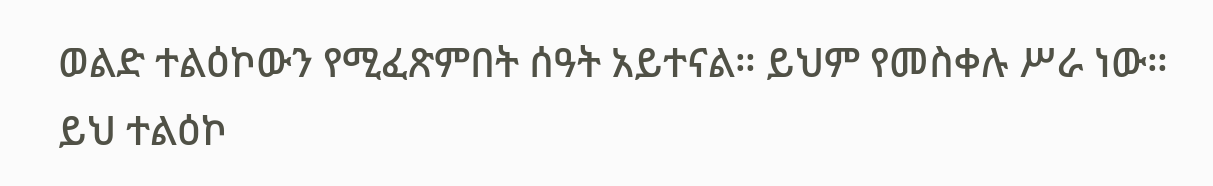ወልድ ተልዕኮውን የሚፈጽምበት ሰዓት አይተናል። ይህም የመስቀሉ ሥራ ነው። ይህ ተልዕኮ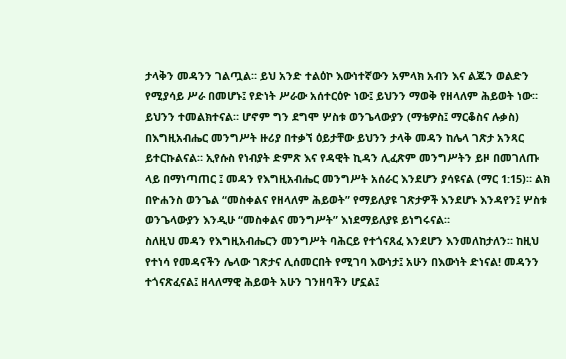ታላቅን መዳንን ገልጧል። ይህ አንድ ተልዕኮ እውነተኛውን አምላክ አብን እና ልጁን ወልድን የሚያሳይ ሥራ በመሆኑ፤ የድነት ሥራው አሰተርዕዮ ነው፤ ይህንን ማወቅ የዘላለም ሕይወት ነው። ይህንን ተመልክተናል። ሆኖም ግን ደግሞ ሦስቱ ወንጌላውያን (ማቴዎስ፤ ማርቆስና ሉቃስ) በእግዚአብሔር መንግሥት ዙሪያ በተቃኘ ዕይታቸው ይህንን ታላቅ መዳን ከሌላ ገጽታ አንጻር ይተርኩልናል። ኢየሱስ የነብያት ድምጽ እና የዳዊት ኪዳን ሊፈጽም መንግሥትን ይዞ በመገለጡ ላይ በማነጣጠር ፤ መዳን የእግዚአብሔር መንግሥት አሰራር እንደሆን ያሳዩናል (ማር 1:15)። ልክ በዮሐንስ ወንጌል “መስቀልና የዘላለም ሕይወት” የማይለያዩ ገጽታዎች እንደሆኑ እንዳየን፤ ሦስቱ ወንጌላውያን እንዲሁ “መስቀልና መንግሥት” እነደማይለያዩ ይነግሩናል።
ስለዚህ መዳን የእግዚአብሔርን መንግሥት ባሕርይ የተጎናጸፈ እንደሆን እንመለከታለን። ከዚህ የተነሳ የመዳናችን ሌላው ገጽታና ሊሰመርበት የሚገባ እውነታ፤ አሁን በእውነት ድነናል! መዳንን ተጎናጽፈናል፤ ዘላለማዊ ሕይወት አሁን ገንዘባችን ሆኗል፤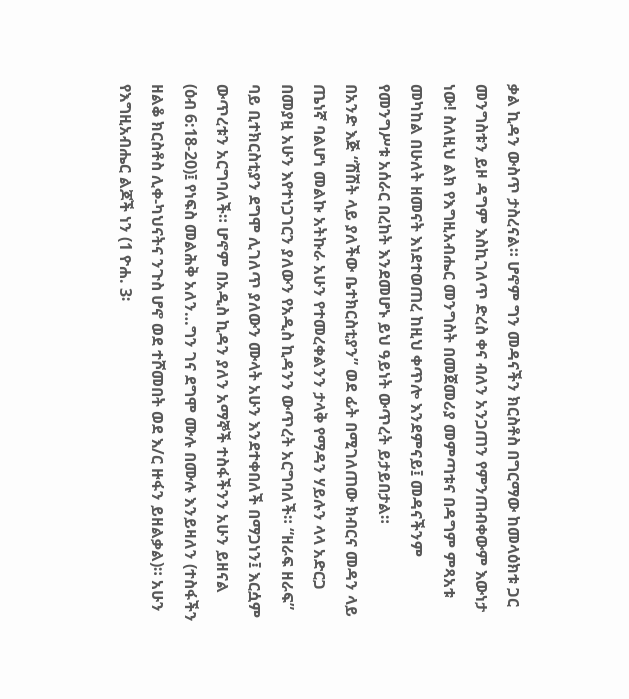ቃል ኪዳን ውስጥ ታስረናል። ሆኖም ግን መዳናችን ክርስቶስ በግርማው ከመላዕክቱ ጋር መንግስቱን ይዞ ዳግም እስኪገለጥ ድረስ ቀና ብለን አንጋጠን የምንጠብቀውም እውነታ ነው! ስለዚህ ልክ የእግዚአብሔር መንግስት በመጀመሪያ መምጣቱና በዳግም ምጻአቱ መካከል በሁለት ዘመናት እነደተወጠረ ከዚህ ቀጥሎ እንደምናይ፤ መዳናችንም የመንግሥቱ አሰራር በረከት እንደመሆኑ ይህ ዓይነት ውጥረት ይታይበታል።
በአንድ እጅ “ሽሽት ላይ ያለችው ቤተክርስቲያን” ወደ ፊት በሚገለጠው ክብርና መዳን ላይ ጤነኛ ባልሆነ መልኩ አትኩራ አሁን የተመረቀልንን ታላቅ የማዳን ሃይሉን ላላ አድርጋ በመያዟ አሁን እየተነጋገርን ያለውን የአዲስ ኪዳንን ውጥረት አርግባለች። “ዘራፍ ዘራፍ” ባይ ቢተክርስቲያን ደግሞ ሊገለጥ ያለውን ሙላት አሁን እንደተቀበለች በማጋነን፤ እርሷም ውጥረቱን አርግባለች። ሆኖም በአዲስ ኪዳን ያለን አማኞች ተስፋችንን አሁን ይዘናል (ዕብ 6:18-20)፤ የነፍስ መልሕቅ አለን…ግን ገና ደግሞ ሙሉ በሙሉ እንይዛለን (ተስፋችን ዘልቆ ክርስቶስ ሊቀ-ካህናትና ንጉስ ሆኖ ወደ ተሾመበት ወደ እ/ር ዙፋን ይዘልቃል)። አሁን የእግዚአብሔር ልጆች ነን (1 ዮሐ. 3፡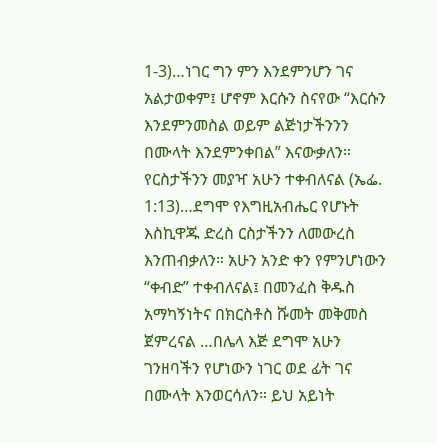1-3)…ነገር ግን ምን እንደምንሆን ገና አልታወቀም፤ ሆኖም እርሱን ስናየው “እርሱን እንደምንመስል ወይም ልጅነታችንንን በሙላት እንደምንቀበል” እናውቃለን። የርስታችንን መያዣ አሁን ተቀብለናል (ኤፌ. 1:13)…ደግሞ የእግዚአብሔር የሆኑት እስኪዋጁ ድረስ ርስታችንን ለመውረስ እንጠብቃለን። አሁን አንድ ቀን የምንሆነውን “ቀብድ” ተቀብለናል፤ በመንፈስ ቅዱስ አማካኝነትና በክርስቶስ ሹመት መቅመስ ጀምረናል …በሌላ እጅ ደግሞ አሁን ገንዘባችን የሆነውን ነገር ወደ ፊት ገና በሙላት እንወርሳለን። ይህ አይነት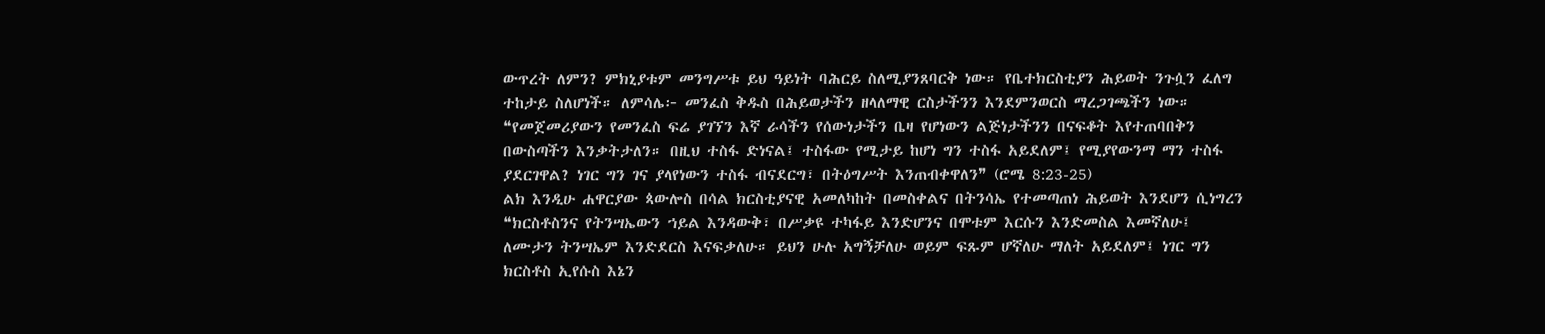ውጥረት ለምን? ምክኒያቱም መንግሥቱ ይህ ዓይነት ባሕርይ ስለሚያንጸባርቅ ነው። የቤተክርስቲያን ሕይወት ንጉሷን ፈለግ ተከታይ ስለሆነች። ለምሳሌ፦ መንፈስ ቅዱስ በሕይወታችን ዘላለማዊ ርስታችንን እንደምንወርስ ማረጋገጫችን ነው።
❝የመጀመሪያውን የመንፈስ ፍሬ ያገኘን እኛ ራሳችን የሰውነታችን ቤዛ የሆነውን ልጅነታችንን በናፍቆት እየተጠባበቅን በውስጣችን እንቃትታለን። በዚህ ተስፋ ድነናል፤ ተስፋው የሚታይ ከሆነ ግን ተስፋ አይደለም፤ የሚያየውንማ ማን ተስፋ ያደርገዋል? ነገር ግን ገና ያላየነውን ተስፋ ብናደርግ፣ በትዕግሥት እንጠብቀዋለን❞ (ሮሜ 8:23-25)
ልክ እንዲሁ ሐዋርያው ጳውሎስ በሳል ክርስቲያናዊ አመለካከት በመስቀልና በትንሳኤ የተመጣጠነ ሕይወት እንደሆን ሲነግረን
❝ክርስቶስንና የትንሣኤውን ኀይል እንዳውቅ፣ በሥቃዩ ተካፋይ እንድሆንና በሞቱም እርሱን እንድመስል እመኛለሁ፤ ለሙታን ትንሣኤም እንድደርስ እናፍቃለሁ። ይህን ሁሉ አግኝቻለሁ ወይም ፍጹም ሆኛለሁ ማለት አይደለም፤ ነገር ግን ክርስቶስ ኢየሱስ እኔን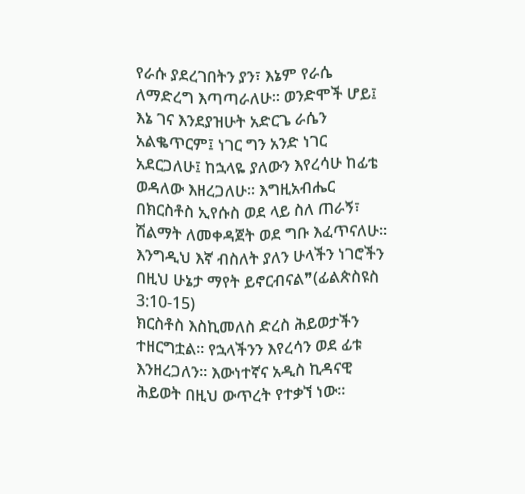የራሱ ያደረገበትን ያን፣ እኔም የራሴ ለማድረግ እጣጣራለሁ። ወንድሞች ሆይ፤ እኔ ገና እንደያዝሁት አድርጌ ራሴን አልቈጥርም፤ ነገር ግን አንድ ነገር አደርጋለሁ፤ ከኋላዬ ያለውን እየረሳሁ ከፊቴ ወዳለው እዘረጋለሁ። እግዚአብሔር በክርስቶስ ኢየሱስ ወደ ላይ ስለ ጠራኝ፣ ሽልማት ለመቀዳጀት ወደ ግቡ እፈጥናለሁ። እንግዲህ እኛ ብስለት ያለን ሁላችን ነገሮችን በዚህ ሁኔታ ማየት ይኖርብናል❞(ፊልጵስዩስ 3:10-15)
ክርስቶስ እስኪመለስ ድረስ ሕይወታችን ተዘርግቷል። የኋላችንን እየረሳን ወደ ፊቱ እንዘረጋለን። እውነተኛና አዲስ ኪዳናዊ ሕይወት በዚህ ውጥረት የተቃኘ ነው።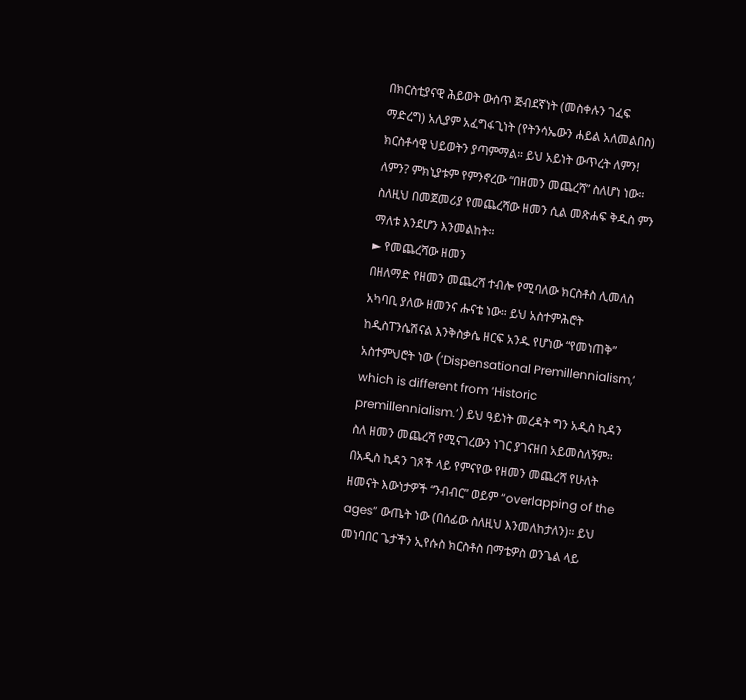በክርስቲያናዊ ሕይወት ውስጥ ጅብደኛነት (መስቀሉን ገፈፍ ማድረግ) አሊያም አፈግፋጊነት (የትንሳኤውን ሐይል አለመልበስ) ክርስቶሳዊ ህይወትን ያጣምማል። ይህ አይነት ውጥረት ለምን! ለምን? ምክኒያቱም የምንኖረው “በዘመን መጨረሻ” ስለሆነ ነው። ስለዚህ በመጀመሪያ የመጨረሻው ዘመን ሲል መጽሐፍ ቅዱስ ምን ማለቱ እንደሆን እንመልከት።
► የመጨረሻው ዘመን
በዘለማድ የዘመን መጨረሻ ተብሎ የሚባለው ክርስቶስ ሊመለስ አካባቢ ያለው ዘመንና ሑናቴ ነው። ይህ አስተምሕሮት ከዲስፐንሴሽናል እንቅስቃሴ ዘርፍ አንዱ የሆነው “የመነጠቅ” አስተምህሮት ነው (‘Dispensational Premillennialism,’ which is different from ‘Historic premillennialism.’) ይህ ዓይነት መረዳት ግን አዲስ ኪዳን ስለ ዘመን መጨረሻ የሚናገረውን ነገር ያገናዘበ አይመስለኝም። በአዲስ ኪዳን ገጾች ላይ የምናየው የዘመን መጨረሻ የሁለት ዘመናት እውነታዎች “ንብብር” ወይም “overlapping of the ages” ውጤት ነው (በሰፊው ስለዚህ እንመለከታለን)። ይህ መነባበር ጌታችን ኢየሱስ ክርስቶስ በማቴዎስ ወንጌል ላይ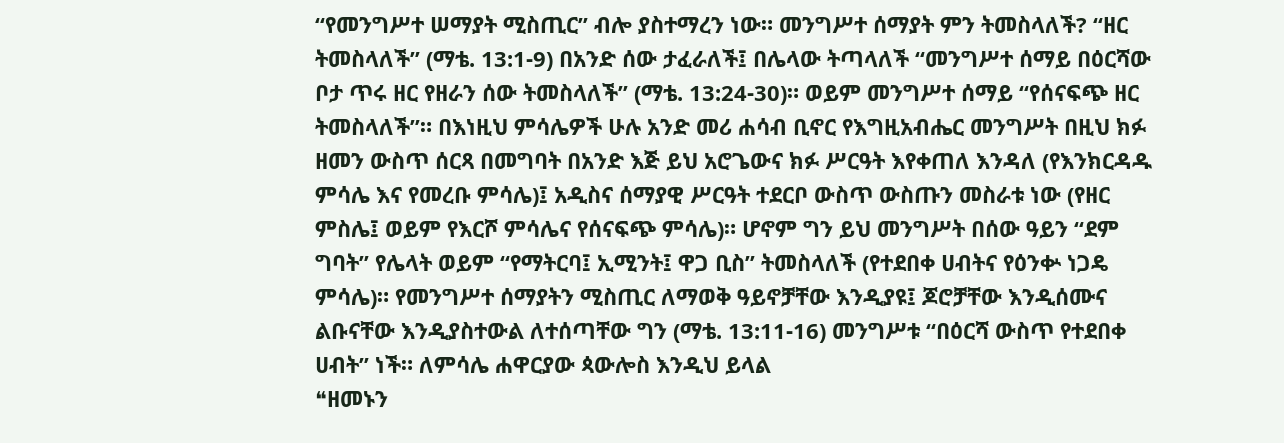“የመንግሥተ ሠማያት ሚስጢር” ብሎ ያስተማረን ነው። መንግሥተ ሰማያት ምን ትመስላለች? “ዘር ትመስላለች” (ማቴ. 13:1-9) በአንድ ሰው ታፈራለች፤ በሌላው ትጣላለች “መንግሥተ ሰማይ በዕርሻው ቦታ ጥሩ ዘር የዘራን ሰው ትመስላለች” (ማቴ. 13:24-30)። ወይም መንግሥተ ሰማይ “የሰናፍጭ ዘር ትመስላለች”። በእነዚህ ምሳሌዎች ሁሉ አንድ መሪ ሐሳብ ቢኖር የእግዚአብሔር መንግሥት በዚህ ክፉ ዘመን ውስጥ ሰርጻ በመግባት በአንድ እጅ ይህ አሮጌውና ክፉ ሥርዓት እየቀጠለ እንዳለ (የእንክርዳዱ ምሳሌ እና የመረቡ ምሳሌ)፤ አዲስና ሰማያዊ ሥርዓት ተደርቦ ውስጥ ውስጡን መስራቱ ነው (የዘር ምስሌ፤ ወይም የእርሾ ምሳሌና የሰናፍጭ ምሳሌ)። ሆኖም ግን ይህ መንግሥት በሰው ዓይን “ደም ግባት” የሌላት ወይም “የማትርባ፤ ኢሚንት፤ ዋጋ ቢስ” ትመስላለች (የተደበቀ ሀብትና የዕንቍ ነጋዴ ምሳሌ)። የመንግሥተ ሰማያትን ሚስጢር ለማወቅ ዓይኖቻቸው እንዲያዩ፤ ጆሮቻቸው እንዲሰሙና ልቡናቸው እንዲያስተውል ለተሰጣቸው ግን (ማቴ. 13:11-16) መንግሥቱ “በዕርሻ ውስጥ የተደበቀ ሀብት” ነች። ለምሳሌ ሐዋርያው ጳውሎስ እንዲህ ይላል
❝ዘመኑን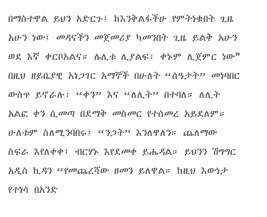በማስተዋል ይህን አድርጉ፤ ከእንቅልፋችሁ የምትነቁበት ጊዜ አሁን ነው፤ መዳናችን መጀመሪያ ካመንበት ጊዜ ይልቅ አሁን ወደ እኛ ቀርቦአልና። ሌሊቱ ሊያልፍ፣ ቀኑም ሊጀምር ነው❞
በዚህ ዘይቤያዊ አነጋገር አማኞች በሁለት “ሰዓታት” መነባበር ውስጥ ይኖራሉ፡ “ቀን” እና “ለሊት” በተባለ። ለሊት አልፎ ቀን ሲመጣ በደማቅ መስመር የተሰመረ አይደለም። ሁለቱም ስለሚንባበሩ፤ “ንጋት” እንለዋለን። ጨለማው ስፍራ እየለቀቀ፤ ብርሃኑ እየደመቀ ይሔዳል። ይህንን ሽግግር አዲስ ኪዳን “የመጨረሻው ዘመን ይለዋል። ከዚህ እውነታ የተነሳ በአንድ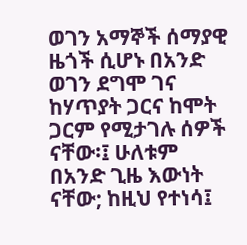ወገን አማኞች ሰማያዊ ዜጎች ሲሆኑ በአንድ ወገን ደግሞ ገና ከሃጥያት ጋርና ከሞት ጋርም የሚታገሉ ሰዎች ናቸው፡፤ ሁለቱም በአንድ ጊዜ እውነት ናቸው; ከዚህ የተነሳ፤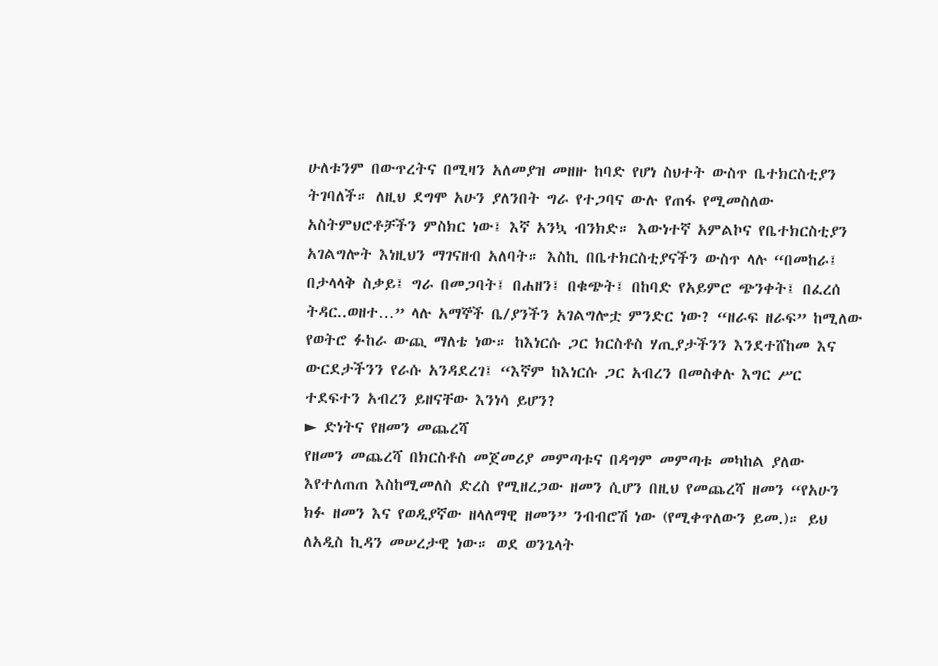ሁለቱንም በውጥረትና በሚዛን አለመያዝ መዘዙ ከባድ የሆነ ስህተት ውስጥ ቤተክርስቲያን ትገባለች። ለዚህ ደግሞ አሁን ያለንበት ግራ የተጋባና ውሉ የጠፋ የሚመስለው አስትምህሮቶቻችን ምስክር ነው፤ እኛ አንኳ ብንክድ። እውነተኛ አምልኮና የቤተክርስቲያን አገልግሎት እነዚህን ማገናዘብ አለባት። እስኪ በቤተክርስቲያናችን ውስጥ ላሉ “በመከራ፤ በታላላቅ ስቃይ፤ ግራ በመጋባት፤ በሐዘን፤ በቁጭት፤ በከባድ የአይምሮ ጭንቀት፤ በፈረሰ ትዳር..ወዘተ…” ላሉ አማኞች ቤ/ያንችን አገልግሎቷ ምንድር ነው? “ዘራፍ ዘራፍ” ከሚለው የወትሮ ፉከራ ውጪ ማለቴ ነው። ከእነርሱ ጋር ክርስቶስ ሃጢያታችንን እንደተሸከመ እና ውርደታችንን የራሱ አንዳደረገ፤ “እኛም ከእነርሱ ጋር አብረን በመስቀሉ እግር ሥር ተደፍተን አብረን ይዘናቸው እንነሳ ይሆን?
► ድነትና የዘመን መጨረሻ
የዘመን መጨረሻ በክርስቶስ መጀመሪያ መምጣቱና በዳግም መምጣቱ መካከል ያለው እየተለጠጠ እስከሚመለስ ድረስ የሚዘረጋው ዘመን ሲሆን በዚህ የመጨረሻ ዘመን “የአሁን ክፉ ዘመን እና የወዲያኛው ዘላለማዊ ዘመን” ንብብሮሽ ነው (የሚቀጥለውን ይመ.)። ይህ ለአዲስ ኪዳን መሠረታዊ ነው። ወደ ወንጌላት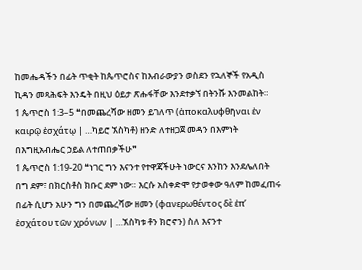ከመሔዳችን በፊት ጥቂት ከጴጥሮስና ከእብራውያን ወስደን የኋለኞች የአዲስ ኪዳን መጻሕፍት እንዴት በዚህ ዕይታ ጽሑፋቸው እንደተቃኘ በትንሹ እንመልከት።
1 ጴጥሮስ 1:3–5 ❝በመጨረሻው ዘመን ይገለጥ (ἀποκαλυφθῆναι ἐν καιρῷ ἐσχάτῳ | …ካይሮ ኧስካቶ) ዘንድ ለተዘጋጀ መዳን በእምነት በእግዚአብሔር ኃይል ለተጠበቃችሁ❞
1 ጴጥሮስ 1:19-20 ❝ነገር ግን እናንተ የተዋጃችሁት ነውርና እንከን እንደሌለበት በግ ደም፣ በክርስቶስ ክቡር ደም ነው። እርሱ አስቀድሞ የታወቀው ዓለም ከመፈጠሩ በፊት ሲሆን አሁን ግን በመጨረሻው ዘመን (φανερωθέντος δὲ ἐπʼ ἐσχάτου τῶν χρόνων | …ኧስካቱ ቶን ክሮኖን) ስለ እናንተ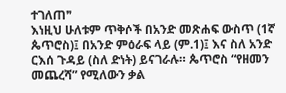ተገለጠ❞
እነዚህ ሁለቱም ጥቅሶች በአንድ መጽሐፍ ውስጥ (1ኛ ጴጥሮስ)፤ በአንድ ምዕራፍ ላይ (ም.1)፤ እና ስለ አንድ ርእሰ ጉዳይ (ስለ ድነት) ይናገራሉ። ጴጥሮስ “የዘመን መጨረሻ” የሚለውን ቃል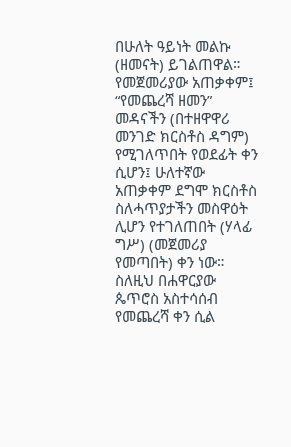በሁለት ዓይነት መልኩ (ዘመናት) ይገልጠዋል። የመጀመሪያው አጠቃቀም፤ “የመጨረሻ ዘመን” መዳናችን (በተዘዋዋሪ መንገድ ክርስቶስ ዳግም) የሚገለጥበት የወደፊት ቀን ሲሆን፤ ሁለተኛው አጠቃቀም ደግሞ ክርስቶስ ስለሓጥያታችን መስዋዕት ሊሆን የተገለጠበት (ሃላፊ ግሥ) (መጀመሪያ የመጣበት) ቀን ነው። ስለዚህ በሐዋርያው ጴጥሮስ አስተሳሰብ የመጨረሻ ቀን ሲል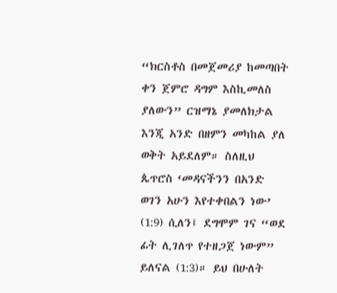“ክርስቶስ በመጀመሪያ ከመጣበት ቀን ጀምሮ ዳግም እስኪመለስ ያለውን” ርዝማኔ ያመለክታል እንጂ አንድ በዘምን መካከል ያለ ወቅት አይደለም። ስለዚህ ጴጥሮስ ‘መዳናችንን በአንድ ወገን አሁን እየተቀበልን ነው’ (1:9) ሲለን፤ ደግሞም ገና “ወደ ፊት ሊገለጥ የተዘጋጀ ነውም” ይለናል (1:3)። ይህ በሁለት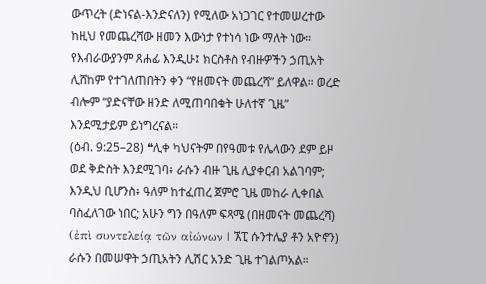ውጥረት (ድነናል-እንድናለን) የሚለው አነጋገር የተመሠረተው ከዚህ የመጨረሻው ዘመን እውነታ የተነሳ ነው ማለት ነው።
የእብራውያንም ጸሐፊ እንዲሁ፤ ክርስቶስ የብዙዎችን ኃጢአት ሊሸከም የተገለጠበትን ቀን “የዘመናት መጨረሻ” ይለዋል። ወረድ ብሎም “ያድናቸው ዘንድ ለሚጠባበቁት ሁለተኛ ጊዜ” እንደሚታይም ይነግረናል።
(ዕብ. 9:25–28) ❝ሊቀ ካህናትም በየዓመቱ የሌላውን ደም ይዞ ወደ ቅድስት እንደሚገባ፥ ራሱን ብዙ ጊዜ ሊያቀርብ አልገባም; እንዲህ ቢሆንስ፥ ዓለም ከተፈጠረ ጀምሮ ጊዜ መከራ ሊቀበል ባስፈለገው ነበር; አሁን ግን በዓለም ፍጻሜ (በዘመናት መጨረሻ) (ἐπὶ συντελείᾳ τῶν αἰώνων | ኧፒ ሱንተሌያ ቶን አዮኖን) ራሱን በመሠዋት ኃጢአትን ሊሽር አንድ ጊዜ ተገልጦአል።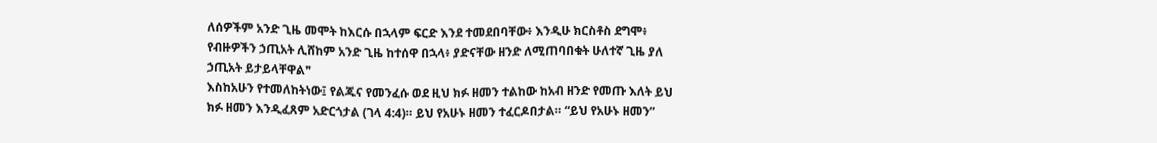ለሰዎችም አንድ ጊዜ መሞት ከእርሱ በኋላም ፍርድ እንደ ተመደበባቸው፥ እንዲሁ ክርስቶስ ደግሞ፥ የብዙዎችን ኃጢአት ሊሸከም አንድ ጊዜ ከተሰዋ በኋላ፥ ያድናቸው ዘንድ ለሚጠባበቁት ሁለተኛ ጊዜ ያለ ኃጢአት ይታይላቸዋል❞
እስከአሁን የተመለከትነው፤ የልጁና የመንፈሱ ወደ ዚህ ክፉ ዘመን ተልከው ከአብ ዘንድ የመጡ እለት ይህ ክፉ ዘመን እንዲፈጸም አድርጎታል (ገላ 4:4)። ይህ የአሁኑ ዘመን ተፈርዶበታል። “ይህ የአሁኑ ዘመን”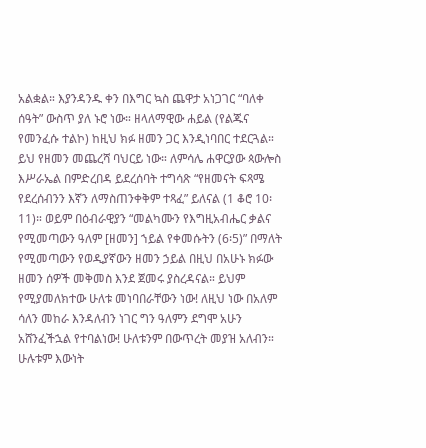አልቋል። እያንዳንዱ ቀን በእግር ኳስ ጨዋታ አነጋገር “ባለቀ ሰዓት” ውስጥ ያለ ኑሮ ነው። ዘላለማዊው ሐይል (የልጁና የመንፈሱ ተልኮ) ከዚህ ክፉ ዘመን ጋር እንዲነባበር ተደርጓል። ይህ የዘመን መጨረሻ ባህርይ ነው። ለምሳሌ ሐዋርያው ጳውሎስ እሥራኤል በምድረበዳ ይደረሰባት ተግሳጽ “የዘመናት ፍጻሜ የደረሰብንን እኛን ለማስጠንቀቅም ተጻፈ” ይለናል (1 ቆሮ 10፡11)። ወይም በዕብራዊያን “መልካሙን የእግዚአብሔር ቃልና የሚመጣውን ዓለም [ዘመን] ኀይል የቀመሱትን (6፡5)” በማለት የሚመጣውን የወዲያኛውን ዘመን ኃይል በዚህ በአሁኑ ክፉው ዘመን ሰዎች መቅመስ እንደ ጀመሩ ያስረዳናል። ይህም የሚያመለክተው ሁለቱ መነባበራቸውን ነው! ለዚህ ነው በአለም ሳለን መከራ እንዳለብን ነገር ግን ዓለምን ደግሞ አሁን አሸንፈችኋል የተባልነው! ሁለቱንም በውጥረት መያዝ አለብን። ሁሉቱም እውነት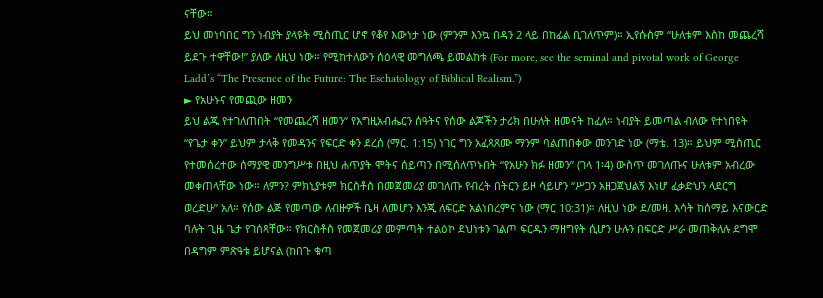ናቸው።
ይህ መነባበር ግን ነብያት ያላዩት ሚስጢር ሆኖ የቆየ እውነታ ነው (ምንም እንኳ በዳን 2 ላይ በከፊል ቢገለጥም)። ኢየሱስም “ሁለቱም እስከ መጨረሻ ይደጉ ተዋቸው!” ያለው ለዚህ ነው። የሚከተለውን ሰዕላዊ መግለጫ ይመልከቱ (For more, see the seminal and pivotal work of George Ladd’s “The Presence of the Future: The Eschatology of Biblical Realism.”)
► የአሁኑና የመጪው ዘመን
ይህ ልጁ የተገለጠበት “የመጨረሻ ዘመን” የእግዚአብሔርን ሰዓትና የሰው ልጆችን ታሪክ በሁለት ዘመናት ከፈለ። ነብያት ይመጣል ብለው የተነበዩት “የጌታ ቀን” ይህም ታላቅ የመዳንና የፍርድ ቀን ደረሰ (ማር. 1:15) ነገር ግን አፈጻጸሙ ማንም ባልጠበቀው መንገድ ነው (ማቴ. 13)። ይህም ሚስጢር የተመሰረተው ሰማያዊ መንግሥቱ በዚህ ሐጥያት ሞትና ሰይጣን በሚሰለጥኑበት “የአሁን ክፉ ዘመን” (ገላ 1፡4) ውስጥ መገለጡና ሁለቱም አብረው መቀጠላቸው ነው። ለምን? ምክኒያቱም ክርስቶስ በመጀመሪያ መገለጡ የብረት በትርን ይዞ ሳይሆን “ሥጋን አዘጋጀህልኝ እነሆ ፈቃድህን ላደርግ ወረድሁ” አለ። የሰው ልጅ የመጣው ለብዙዎች ቤዛ ለመሆን እንጂ ለፍርድ አልነበረምና ነው (ማር 10:31)። ለዚህ ነው ደ/መዛ. እሳት ከሰማይ እናውርድ ባሉት ጊዜ ጌታ የገሰጻቸው። የክርስቶስ የመጀመሪያ መምጣት ተልዕኮ ደህነቱን ገልጦ ፍርዱን ማዘግየት ሲሆን ሁሉን በፍርድ ሥራ መጠቅለሉ ደግሞ በዳግም ምጽዓቱ ይሆናል (ከበጉ ቁጣ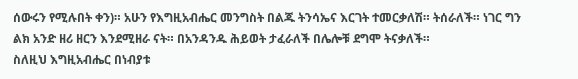ሰውሩን የሚሉበት ቀን)። አሁን የእግዚአብሔር መንግስት በልጁ ትንሳኤና እርገት ተመርቃለሽ። ትሰራለች። ነገር ግን ልክ አንድ ዘሪ ዘርን እንደሚዘራ ናት። በአንዳንዱ ሕይወት ታፈራለች በሌሎቹ ደግሞ ትናቃለች።
ስለዚህ እግዚአብሔር በነብያቱ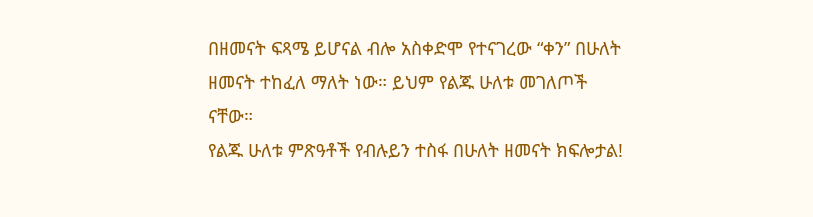በዘመናት ፍጻሜ ይሆናል ብሎ አስቀድሞ የተናገረው “ቀን” በሁለት ዘመናት ተከፈለ ማለት ነው። ይህም የልጁ ሁለቱ መገለጦች ናቸው።
የልጁ ሁለቱ ምጽዓቶች የብሉይን ተስፋ በሁለት ዘመናት ክፍሎታል!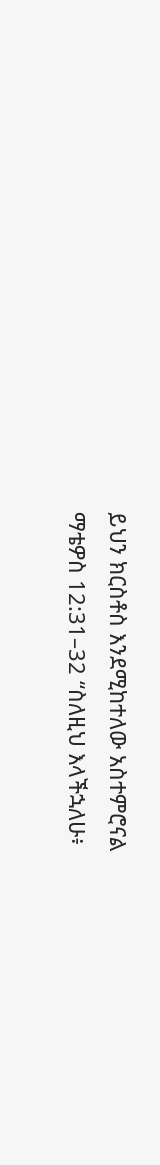ይህን ክርስቶስ እንደሚከተለው አስተምሮናል
ማቴዎስ 12:31–32 “ስለዚህ እላችኋለሁ፥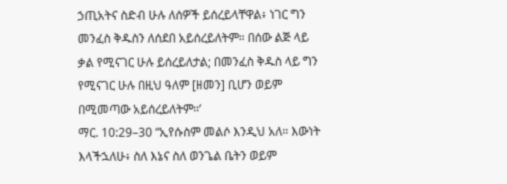ኃጢአትና ስድብ ሁሉ ለሰዎች ይሰረይላቸዋል፥ ነገር ግን መንፈስ ቅዱስን ለሰደበ አይሰረይለትም። በሰው ልጅ ላይ ቃል የሚናገር ሁሉ ይሰረይለታል; በመንፈስ ቅዱስ ላይ ግን የሚናገር ሁሉ በዚህ ዓለም [ዘመን] ቢሆን ወይም በሚመጣው አይሰረይለትም።’
ማር. 10:29–30 “ኢየሱስም መልሶ እንዲህ አለ። እውነት እላችኋለሁ፥ ስለ እኔና ስለ ወንጌል ቤትን ወይም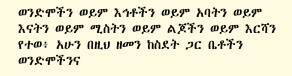ወንድሞችን ወይም እኅቶችን ወይም አባትን ወይም እናትን ወይም ሚስትን ወይም ልጆችን ወይም እርሻን የተወ፥ አሁን በዚህ ዘመን ከስደት ጋር ቤቶችን ወንድሞችንና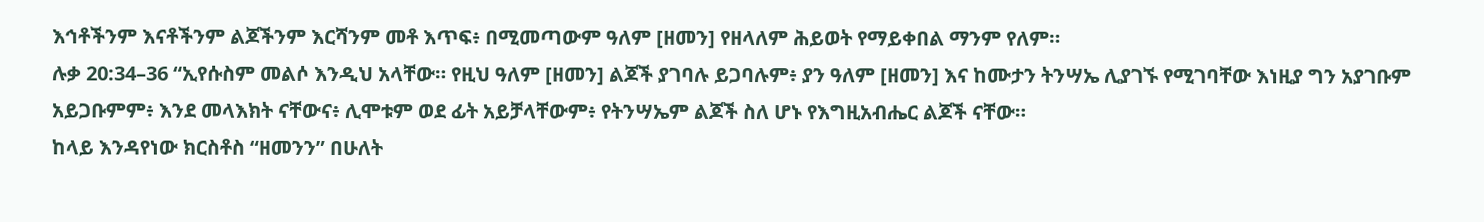እኅቶችንም እናቶችንም ልጆችንም እርሻንም መቶ እጥፍ፥ በሚመጣውም ዓለም [ዘመን] የዘላለም ሕይወት የማይቀበል ማንም የለም።
ሉቃ 20:34–36 “ኢየሱስም መልሶ እንዲህ አላቸው። የዚህ ዓለም [ዘመን] ልጆች ያገባሉ ይጋባሉም፥ ያን ዓለም [ዘመን] እና ከሙታን ትንሣኤ ሊያገኙ የሚገባቸው እነዚያ ግን አያገቡም አይጋቡምም፥ እንደ መላእክት ናቸውና፥ ሊሞቱም ወደ ፊት አይቻላቸውም፥ የትንሣኤም ልጆች ስለ ሆኑ የእግዚአብሔር ልጆች ናቸው።
ከላይ እንዳየነው ክርስቶስ “ዘመንን” በሁለት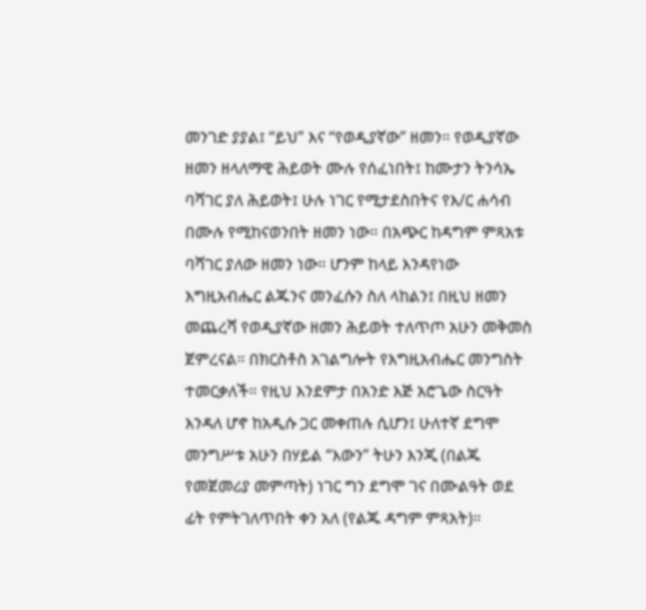መንገድ ያያል፤ “ይህ” እና “የወዲያኛው” ዘመን። የወዲያኛው ዘመን ዘላለማዊ ሕይወት ሙሉ የሰፈነበት፤ ከሙታን ትንሳኤ ባሻገር ያለ ሕይወት፤ ሁሉ ነገር የሚታደስበትና የእ/ር ሐሳብ በሙሉ የሚከናወንበት ዘመን ነው። በአጭር ከዳግም ምጻአቱ ባሻገር ያለው ዘመን ነው። ሆንም ከላይ እንዳየነው እግዚአብሔር ልጁንና መንፈሱን ስለ ላከልን፤ በዚህ ዘመን መጨረሻ የወዲያኛው ዘመን ሕይወት ተለጥጦ አሁን መቅመስ ጀምረናል። በክርስቶስ አገልግሎት የእግዚአብሔር መንግስት ተመርቃለች። የዚህ እንደምታ በአንድ እጅ አሮጌው ስርዓት እንዳለ ሆኖ ከአዲሱ ጋር መቀጠሉ ሲሆን፤ ሁለተኛ ደግሞ መንግሥቱ አሁን በሃይል “እውን” ትሁን እንጂ (በልጁ የመጀመሪያ መምጣት) ነገር ግን ደግሞ ገና በሙልዓት ወደ ፊት የምትገለጥበት ቀን አለ (የልጁ ዳግም ምጻአት)።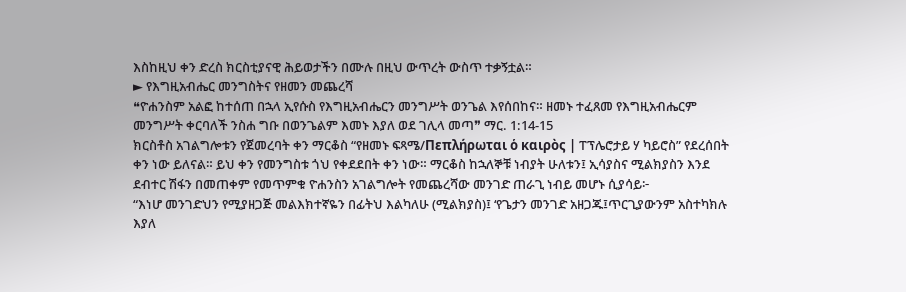እስከዚህ ቀን ድረስ ክርስቲያናዊ ሕይወታችን በሙሉ በዚህ ውጥረት ውስጥ ተቃኝቷል።
► የእግዚአብሔር መንግስትና የዘመን መጨረሻ
❝ዮሐንስም አልፎ ከተሰጠ በኋላ ኢየሱስ የእግዚአብሔርን መንግሥት ወንጌል እየሰበከና። ዘመኑ ተፈጸመ የእግዚአብሔርም መንግሥት ቀርባለች ንስሐ ግቡ በወንጌልም እመኑ እያለ ወደ ገሊላ መጣ❞ ማር. 1:14-15
ክርስቶስ አገልግሎቱን የጀመረባት ቀን ማርቆስ “የዘመኑ ፍጻሜ/Πεπλήρωται ὁ καιρὸς | ፐፕሌሮታይ ሃ ካይሮስ” የደረሰበት ቀን ነው ይለናል። ይህ ቀን የመንግስቱ ጎህ የቀደደበት ቀን ነው። ማርቆስ ከኋለኞቹ ነብያት ሁለቱን፤ ኢሳያስና ሚልክያስን እንደ ደብተር ሽፋን በመጠቀም የመጥምቁ ዮሐንስን አገልግሎት የመጨረሻው መንገድ ጠራጊ ነብይ መሆኑ ሲያሳይ፦
“እነሆ መንገድህን የሚያዘጋጅ መልእክተኛዬን በፊትህ እልካለሁ (ሚልክያስ)፤ ‘የጌታን መንገድ አዘጋጁ፤ጥርጊያውንም አስተካክሉ እያለ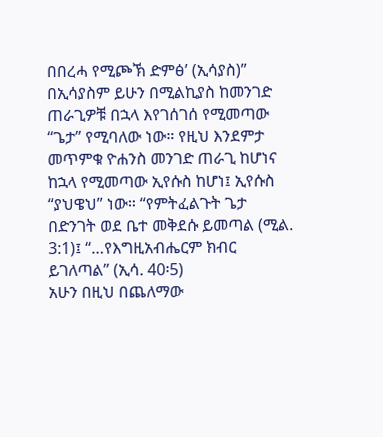በበረሓ የሚጮኽ ድምፅ’ (ኢሳያስ)”
በኢሳያስም ይሁን በሚልኪያስ ከመንገድ ጠራጊዎቹ በኋላ እየገሰገሰ የሚመጣው “ጌታ” የሚባለው ነው። የዚህ እንደምታ መጥምቁ ዮሐንስ መንገድ ጠራጊ ከሆነና ከኋላ የሚመጣው ኢየሱስ ከሆነ፤ ኢየሱስ “ያህዌህ” ነው። “የምትፈልጉት ጌታ በድንገት ወደ ቤተ መቅደሱ ይመጣል (ሚል. 3:1)፤ “…የእግዚአብሔርም ክብር ይገለጣል” (ኢሳ. 40፡5)
አሁን በዚህ በጨለማው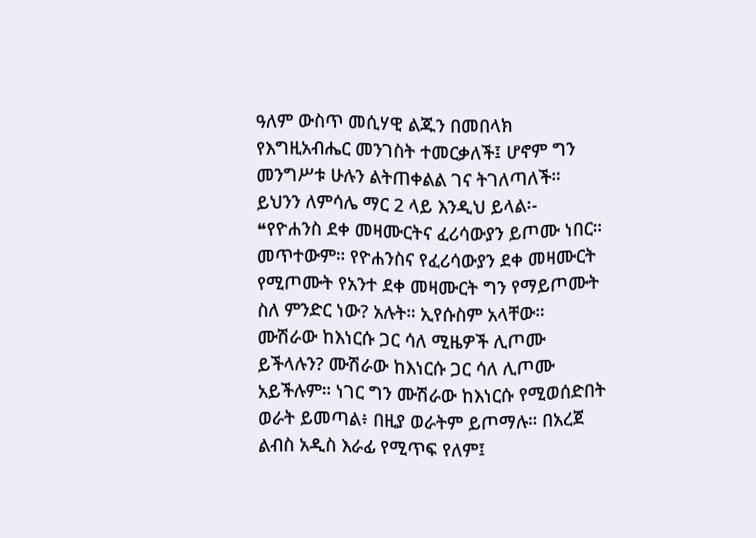ዓለም ውስጥ መሲሃዊ ልጁን በመበላክ የእግዚአብሔር መንገስት ተመርቃለች፤ ሆኖም ግን መንግሥቱ ሁሉን ልትጠቀልል ገና ትገለጣለች። ይህንን ለምሳሌ ማር 2 ላይ እንዲህ ይላል፡-
❝የዮሐንስ ደቀ መዛሙርትና ፈሪሳውያን ይጦሙ ነበር። መጥተውም። የዮሐንስና የፈሪሳውያን ደቀ መዛሙርት የሚጦሙት የአንተ ደቀ መዛሙርት ግን የማይጦሙት ስለ ምንድር ነው? አሉት። ኢየሱስም አላቸው። ሙሽራው ከእነርሱ ጋር ሳለ ሚዜዎች ሊጦሙ ይችላሉን? ሙሽራው ከእነርሱ ጋር ሳለ ሊጦሙ አይችሉም። ነገር ግን ሙሽራው ከእነርሱ የሚወሰድበት ወራት ይመጣል፥ በዚያ ወራትም ይጦማሉ። በአረጀ ልብስ አዲስ እራፊ የሚጥፍ የለም፤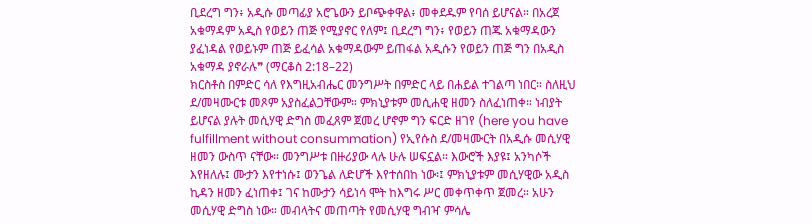ቢደረግ ግን፥ አዲሱ መጣፊያ አሮጌውን ይቦጭቀዋል፥ መቀደዱም የባሰ ይሆናል። በአረጀ አቁማዳም አዲስ የወይን ጠጅ የሚያኖር የለም፤ ቢደረግ ግን፥ የወይን ጠጁ አቁማዳውን ያፈነዳል የወይኑም ጠጅ ይፈሳል አቁማዳውም ይጠፋል አዲሱን የወይን ጠጅ ግን በአዲስ አቁማዳ ያኖራሉ❞ (ማርቆስ 2:18–22)
ክርስቶስ በምድር ሳለ የእግዚአብሔር መንግሥት በምድር ላይ በሐይል ተገልጣ ነበር። ስለዚህ ደ/መዛሙርቱ መጾም አያስፈልጋቸውም። ምክኒያቱም መሲሐዊ ዘመን ስለፈነጠቀ። ነብያት ይሆናል ያሉት መሲሃዊ ድግስ መፈጸም ጀመረ ሆኖም ግን ፍርድ ዘገየ (here you have fulfillment without consummation) የኢየሱስ ደ/መዛሙርት በአዲሱ መሲሃዊ ዘመን ውስጥ ናቸው። መንግሥቱ በዙሪያው ላሉ ሁሉ ሠፍኗል። እውሮች እያዩ፤ አንካሶች እየዘለሉ፤ ሙታን እየተነሱ፤ ወንጌል ለድሆች እየተሰበከ ነው፡፤ ምክኒያቱም መሲሃዊው አዲስ ኪዳን ዘመን ፈነጠቀ፤ ገና ከሙታን ሳይነሳ ሞት ከእግሩ ሥር መቀጥቀጥ ጀመረ። አሁን መሲሃዊ ድግስ ነው። መብላትና መጠጣት የመሲሃዊ ግብዣ ምሳሌ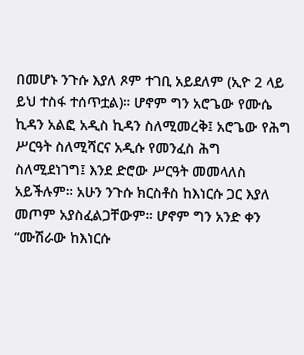በመሆኑ ንጉሱ እያለ ጾም ተገቢ አይደለም (ኢዮ 2 ላይ ይህ ተስፋ ተሰጥቷል)። ሆኖም ግን አሮጌው የሙሴ ኪዳን አልፎ አዲስ ኪዳን ስለሚመረቅ፤ አሮጌው የሕግ ሥርዓት ስለሚሻርና አዲሱ የመንፈስ ሕግ ስለሚደነገግ፤ እንደ ድሮው ሥርዓት መመላለስ አይችሉም። አሁን ንጉሱ ክርስቶስ ከእነርሱ ጋር እያለ መጦም አያስፈልጋቸውም። ሆኖም ግን አንድ ቀን “ሙሽራው ከእነርሱ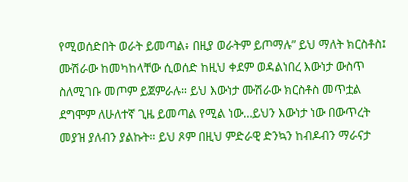የሚወሰድበት ወራት ይመጣል፥ በዚያ ወራትም ይጦማሉ” ይህ ማለት ክርስቶስ፤ ሙሽራው ከመካከላቸው ሲወሰድ ከዚህ ቀደም ወዳልነበረ እውነታ ውስጥ ስለሚገቡ መጦም ይጀምራሉ። ይህ እውነታ ሙሽራው ክርስቶስ መጥቷል ደግሞም ለሁለተኛ ጊዜ ይመጣል የሚል ነው…ይህን እውነታ ነው በውጥረት መያዝ ያለብን ያልኩት። ይህ ጾም በዚህ ምድራዊ ድንኳን ከብዶብን ማራናታ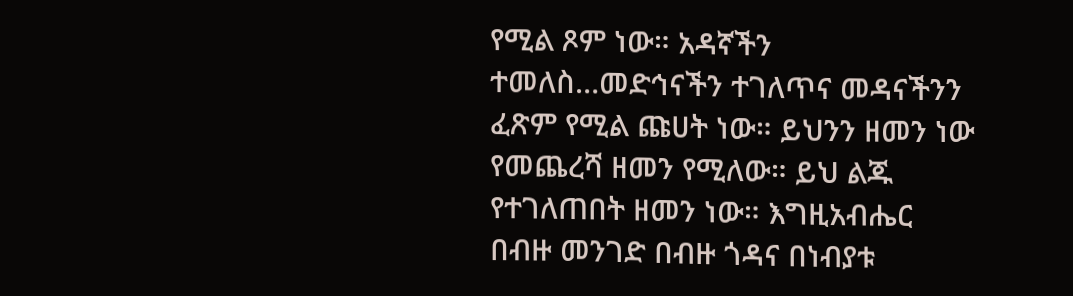የሚል ጾም ነው። አዳኛችን ተመለስ…መድኅናችን ተገለጥና መዳናችንን ፈጽም የሚል ጩሀት ነው። ይህንን ዘመን ነው የመጨረሻ ዘመን የሚለው። ይህ ልጁ የተገለጠበት ዘመን ነው። እግዚአብሔር በብዙ መንገድ በብዙ ጎዳና በነብያቱ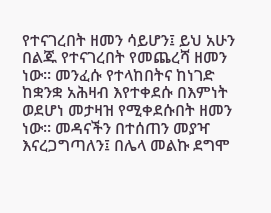የተናገረበት ዘመን ሳይሆን፤ ይህ አሁን በልጁ የተናገረበት የመጨረሻ ዘመን ነው። መንፈሱ የተላከበትና ከነገድ ከቋንቋ አሕዛብ እየተቀደሱ በእምነት ወደሆነ መታዛዝ የሚቀደሱበት ዘመን ነው። መዳናችን በተሰጠን መያዣ እናረጋግጣለን፤ በሌላ መልኩ ደግሞ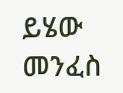ይሄው መንፈስ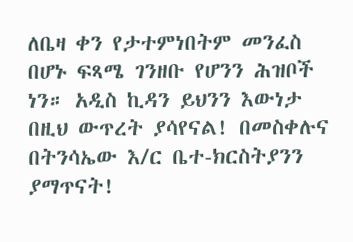ለቤዛ ቀን የታተምነበትም መንፈስ በሆኑ ፍጻሜ ገንዘቡ የሆንን ሕዝቦች ነን። አዲስ ኪዳን ይህንን እውነታ በዚህ ውጥረት ያሳየናል! በመስቀሉና በትንሳኤው እ/ር ቤተ-ክርስትያንን ያማጥናት!